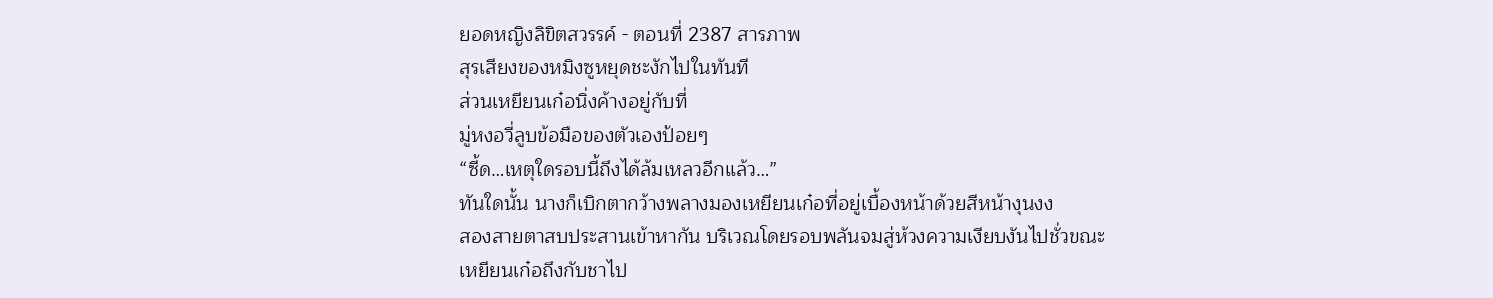ยอดหญิงลิขิตสวรรค์ - ตอนที่ 2387 สารภาพ
สุรเสียงของหมิงซูหยุดชะงักไปในทันที
ส่วนเหยียนเก๋อนิ่งค้างอยู่กับที่
มู่หงอวี่ลูบข้อมือของตัวเองป้อยๆ
“ซี้ด…เหตุใดรอบนี้ถึงได้ล้มเหลวอีกแล้ว…”
ทันใดนั้น นางก็เบิกตากว้างพลางมองเหยียนเก๋อที่อยู่เบื้องหน้าด้วยสีหน้างุนงง
สองสายตาสบประสานเข้าหากัน บริเวณโดยรอบพลันจมสู่ห้วงความเงียบงันไปชั่วขณะ
เหยียนเก๋อถึงกับชาไป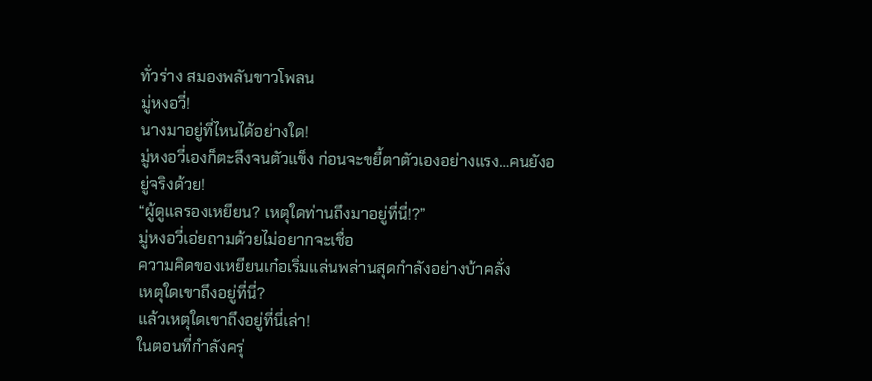ทั่วร่าง สมองพลันขาวโพลน
มู่หงอวี่!
นางมาอยู่ที่ไหนได้อย่างใด!
มู่หงอวี่เองก็ตะลึงจนตัวแข็ง ก่อนจะขยี้ตาตัวเองอย่างแรง…คนยังอยู่จริงด้วย!
“ผู้ดูแลรองเหยียน? เหตุใดท่านถึงมาอยู่ที่นี่!?”
มู่หงอวี่เอ่ยถามด้วยไม่อยากจะเชื่อ
ความคิดของเหยียนเก๋อเริ่มแล่นพล่านสุดกำลังอย่างบ้าคลั่ง
เหตุใดเขาถึงอยู่ที่นี่?
แล้วเหตุใดเขาถึงอยู่ที่นี่เล่า!
ในตอนที่กำลังครุ่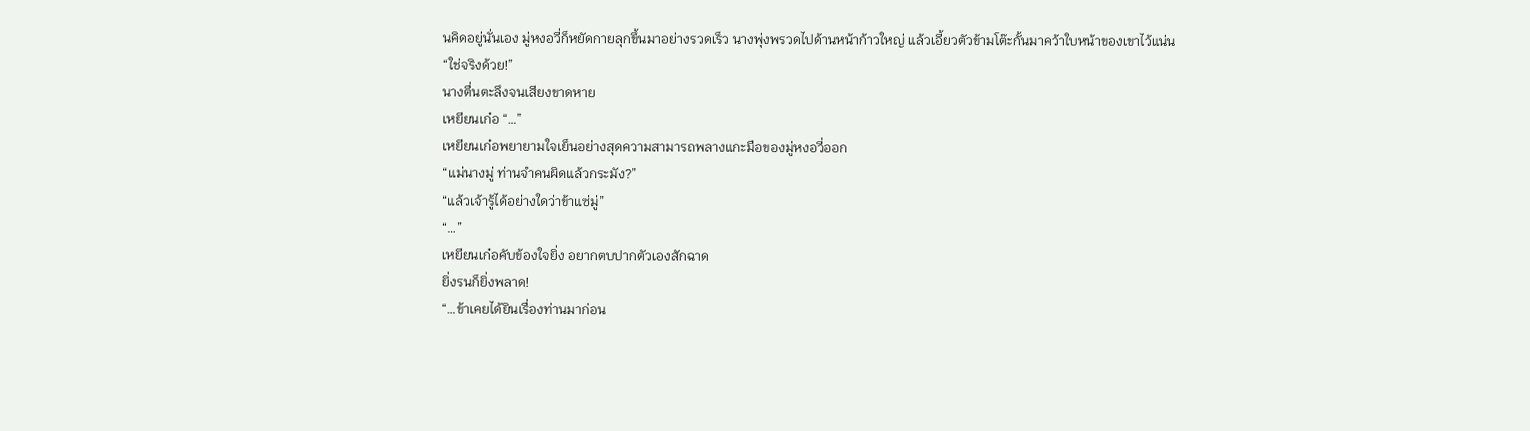นคิดอยู่นั่นเอง มู่หงอวี่ก็หยัดกายลุกขึ้นมาอย่างรวดเร็ว นางพุ่งพรวดไปด้านหน้าก้าวใหญ่ แล้วเอี้ยวตัวข้ามโต๊ะกั้นมาคว้าใบหน้าของเขาไว้แน่น
“ใช่จริงด้วย!”
นางตื่นตะลึงจนเสียงขาดหาย
เหยียนเก๋อ “…”
เหยียนเก๋อพยายามใจเย็นอย่างสุดความสามารถพลางแกะมือของมู่หงอวี่ออก
“แม่นางมู่ ท่านจำคนผิดแล้วกระมัง?”
“แล้วเจ้ารู้ได้อย่างใดว่าข้าแซ่มู่”
“…”
เหยียนเก๋อคับข้องใจยิ่ง อยากตบปากตัวเองสักฉาด
ยิ่งรนก็ยิ่งพลาด!
“…ข้าเคยได้ยินเรื่องท่านมาก่อน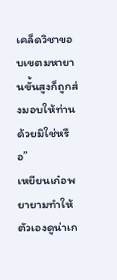เคล็ดวิชาขอบเขตมหายานขั้นสูงก็ถูกส่งมอบให้ท่านด้วยมิใช่หรือ”
เหยียนเก๋อพยายามทำให้ตัวเองดูน่าเก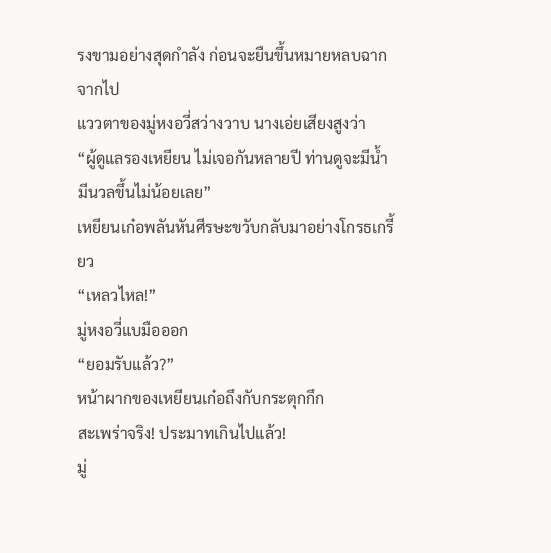รงขามอย่างสุดกำลัง ก่อนจะยืนขึ้นหมายหลบฉากจากไป
แววตาของมู่หงอวี่สว่างวาบ นางเอ่ยเสียงสูงว่า
“ผู้ดูแลรองเหยียน ไม่เจอกันหลายปี ท่านดูจะมีน้ำมีนวลขึ้นไม่น้อยเลย”
เหยียนเก๋อพลันหันศีรษะขวับกลับมาอย่างโกรธเกรี้ยว
“เหลวไหล!”
มู่หงอวี่แบมือออก
“ยอมรับแล้ว?”
หน้าผากของเหยียนเก๋อถึงกับกระตุกกึก
สะเพร่าจริง! ประมาทเกินไปแล้ว!
มู่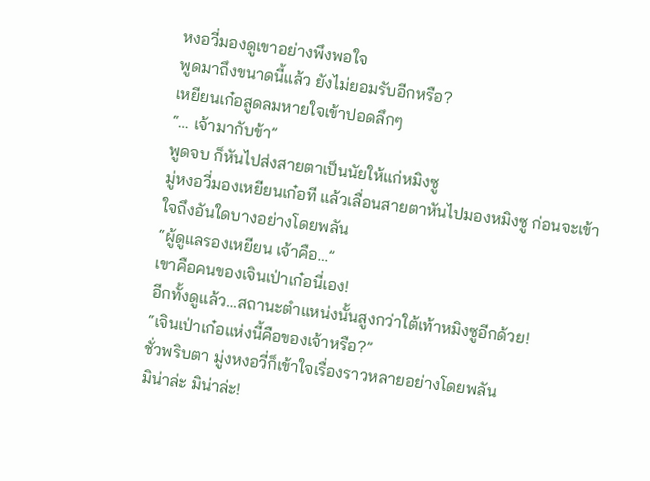หงอวี่มองดูเขาอย่างพึงพอใจ
พูดมาถึงขนาดนี้แล้ว ยังไม่ยอมรับอีกหรือ?
เหยียนเก๋อสูดลมหายใจเข้าปอดลึกๆ
“… เจ้ามากับข้า”
พูดจบ ก็หันไปส่งสายตาเป็นนัยให้แก่หมิงซู
มู่หงอวี่มองเหยียนเก๋อที แล้วเลื่อนสายตาหันไปมองหมิงซู ก่อนจะเข้าใจถึงอันใดบางอย่างโดยพลัน
“ผู้ดูแลรองเหยียน เจ้าคือ…”
เขาคือคนของเจินเป่าเก๋อนี่เอง!
อีกทั้งดูแล้ว…สถานะตำแหน่งนั้นสูงกว่าใต้เท้าหมิงซูอีกด้วย!
“เจินเป่าเก๋อแห่งนี้คือของเจ้าหรือ?”
ชั่วพริบตา มู่งหงอวี่ก็เข้าใจเรื่องราวหลายอย่างโดยพลัน
มิน่าล่ะ มิน่าล่ะ!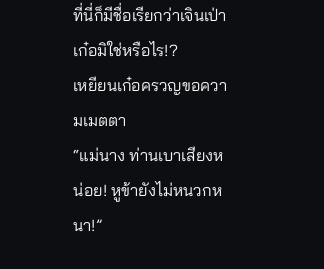ที่นี่ก็มีชื่อเรียกว่าเจินเป่าเก๋อมิใช่หรือไร!?
เหยียนเก๋อครวญขอความเมตตา
“แม่นาง ท่านเบาเสียงหน่อย! หูข้ายังไม่หนวกหนา!”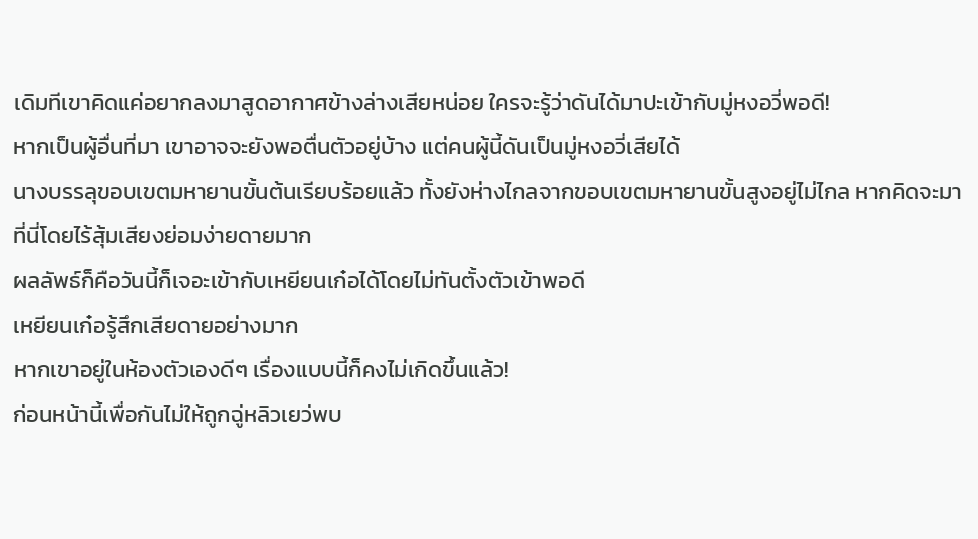เดิมทีเขาคิดแค่อยากลงมาสูดอากาศข้างล่างเสียหน่อย ใครจะรู้ว่าดันได้มาปะเข้ากับมู่หงอวี่พอดี!
หากเป็นผู้อื่นที่มา เขาอาจจะยังพอตื่นตัวอยู่บ้าง แต่คนผู้นี้ดันเป็นมู่หงอวี่เสียได้
นางบรรลุขอบเขตมหายานขั้นต้นเรียบร้อยแล้ว ทั้งยังห่างไกลจากขอบเขตมหายานขั้นสูงอยู่ไม่ไกล หากคิดจะมาที่นี่โดยไร้สุ้มเสียงย่อมง่ายดายมาก
ผลลัพธ์ก็คือวันนี้ก็เจอะเข้ากับเหยียนเก๋อได้โดยไม่ทันตั้งตัวเข้าพอดี
เหยียนเก๋อรู้สึกเสียดายอย่างมาก
หากเขาอยู่ในห้องตัวเองดีๆ เรื่องแบบนี้ก็คงไม่เกิดขึ้นแล้ว!
ก่อนหน้านี้เพื่อกันไม่ให้ถูกฉู่หลิวเยว่พบ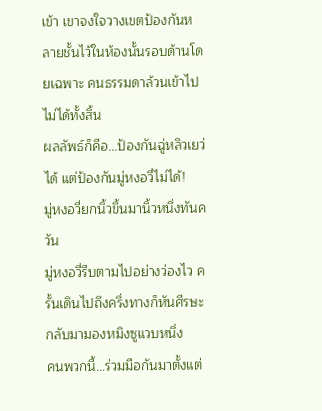เข้า เขาจงใจวางเขตป้องกันหลายชั้นไว้ในห้องนั้นรอบด้านโดยเฉพาะ คนธรรมดาล้วนเข้าไปไม่ได้ทั้งสิ้น
ผลลัพธ์ก็คือ…ป้องกันฉู่หลิวเยว่ได้ แต่ป้องกันมู่หงอวี่ไม่ได้!
มู่หงอวี่ยกนิ้วขึ้นมานิ้วหนึ่งทันควัน
มู่หงอวี่รีบตามไปอย่างว่องไว ครั้นเดินไปถึงครึ่งทางก็หันศีรษะกลับมามองหมิงซูแวบหนึ่ง
คนพวกนี้…ร่วมมือกันมาตั้งแต่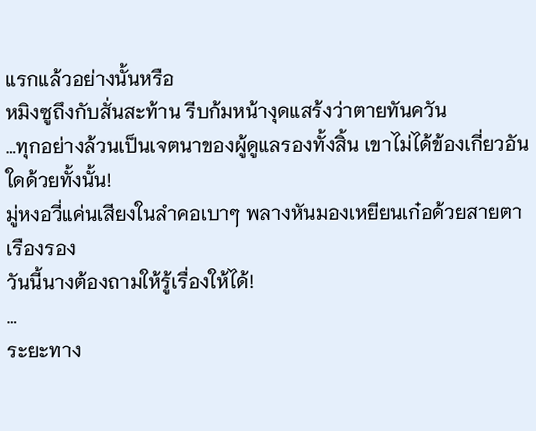แรกแล้วอย่างนั้นหรือ
หมิงซูถึงกับสั่นสะท้าน รีบก้มหน้างุดแสร้งว่าตายทันควัน
…ทุกอย่างล้วนเป็นเจตนาของผู้ดูแลรองทั้งสิ้น เขาไม่ได้ข้องเกี่ยวอันใดด้วยทั้งนั้น!
มู่หงอวี่แค่นเสียงในลำคอเบาๆ พลางหันมองเหยียนเก๋อด้วยสายตาเรืองรอง
วันนี้นางต้องถามให้รู้เรื่องให้ได้!
…
ระยะทาง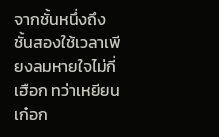จากชั้นหนึ่งถึงชั้นสองใช้เวลาเพียงลมหายใจไม่กี่เฮือก ทว่าเหยียนเก๋อก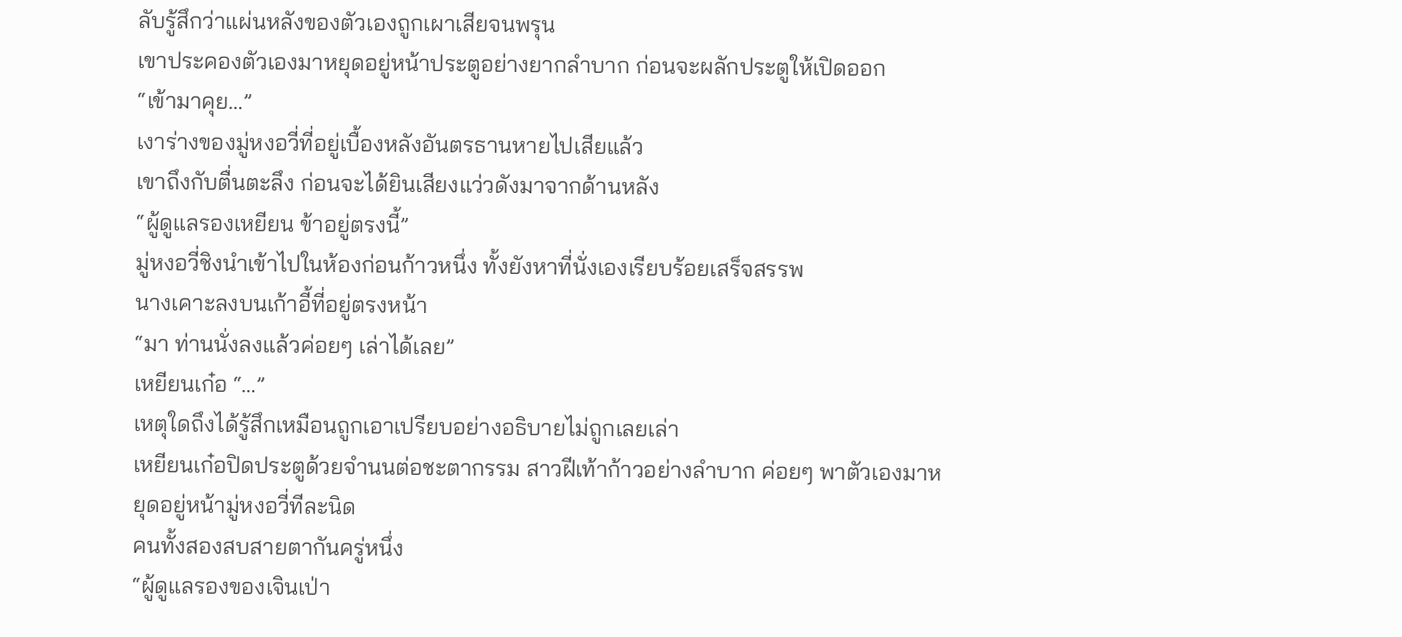ลับรู้สึกว่าแผ่นหลังของตัวเองถูกเผาเสียจนพรุน
เขาประคองตัวเองมาหยุดอยู่หน้าประตูอย่างยากลำบาก ก่อนจะผลักประตูให้เปิดออก
“เข้ามาคุย…”
เงาร่างของมู่หงอวี่ที่อยู่เบื้องหลังอันตรธานหายไปเสียแล้ว
เขาถึงกับตื่นตะลึง ก่อนจะได้ยินเสียงแว่วดังมาจากด้านหลัง
“ผู้ดูแลรองเหยียน ข้าอยู่ตรงนี้”
มู่หงอวี่ชิงนำเข้าไปในห้องก่อนก้าวหนึ่ง ทั้งยังหาที่นั่งเองเรียบร้อยเสร็จสรรพ
นางเคาะลงบนเก้าอี้ที่อยู่ตรงหน้า
“มา ท่านนั่งลงแล้วค่อยๆ เล่าได้เลย”
เหยียนเก๋อ “…”
เหตุใดถึงได้รู้สึกเหมือนถูกเอาเปรียบอย่างอธิบายไม่ถูกเลยเล่า
เหยียนเก๋อปิดประตูด้วยจำนนต่อชะตากรรม สาวฝีเท้าก้าวอย่างลำบาก ค่อยๆ พาตัวเองมาหยุดอยู่หน้ามู่หงอวี่ทีละนิด
คนทั้งสองสบสายตากันครู่หนึ่ง
“ผู้ดูแลรองของเจินเป่า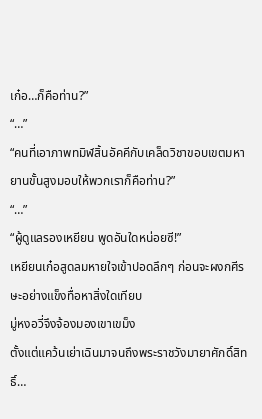เก๋อ…ก็คือท่าน?”
“…”
“คนที่เอาภาพทมิฬสิ้นอัคคีกับเคล็ดวิชาขอบเขตมหายานขั้นสูงมอบให้พวกเราก็คือท่าน?”
“…”
“ผู้ดูแลรองเหยียน พูดอันใดหน่อยซี!”
เหยียนเก๋อสูดลมหายใจเข้าปอดลึกๆ ก่อนจะผงกศีรษะอย่างแข็งทื่อหาสิ่งใดเทียบ
มู่หงอวี่จึงจ้องมองเขาเขม็ง
ตั้งแต่แคว้นเย่าเฉินมาจนถึงพระราชวังมายาศักดิ์สิทธิ์…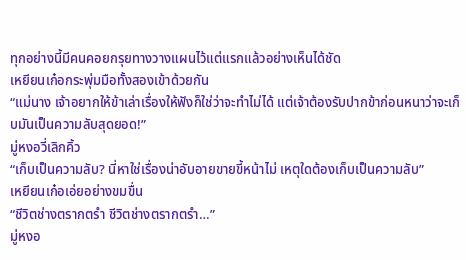ทุกอย่างนี้มีคนคอยกรุยทางวางแผนไว้แต่แรกแล้วอย่างเห็นได้ชัด
เหยียนเก๋อกระพุ่มมือทั้งสองเข้าด้วยกัน
“แม่นาง เจ้าอยากให้ข้าเล่าเรื่องให้ฟังก็ใช่ว่าจะทำไม่ได้ แต่เจ้าต้องรับปากข้าก่อนหนาว่าจะเก็บมันเป็นความลับสุดยอด!”
มู่หงอวี่เลิกคิ้ว
“เก็บเป็นความลับ? นี่หาใช่เรื่องน่าอับอายขายขี้หน้าไม่ เหตุใดต้องเก็บเป็นความลับ”
เหยียนเก๋อเอ่ยอย่างขมขื่น
“ชีวิตช่างตรากตรำ ชีวิตช่างตรากตรำ…”
มู่หงอ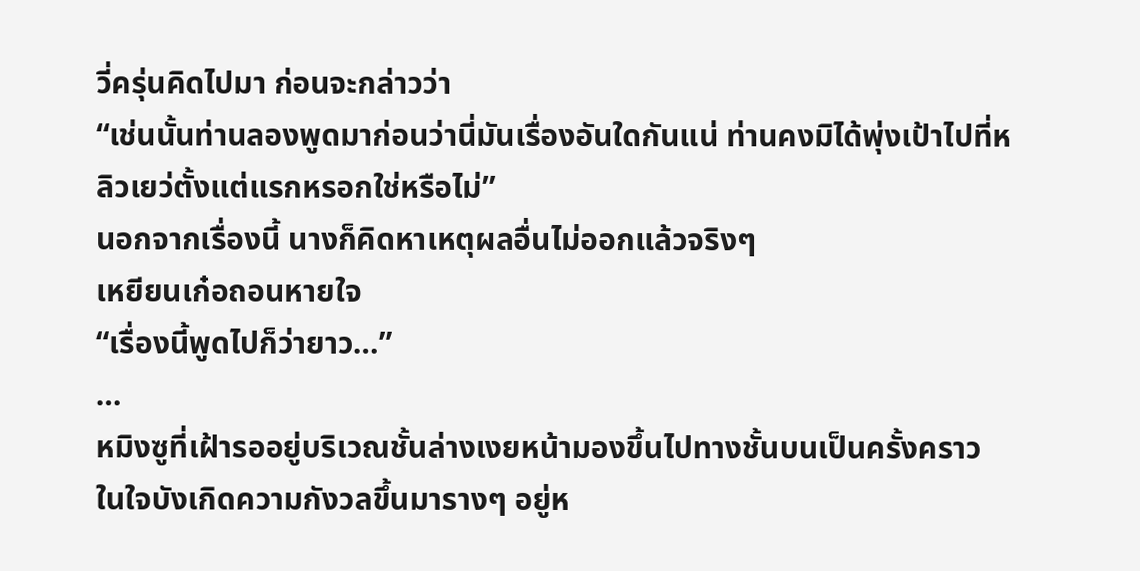วี่ครุ่นคิดไปมา ก่อนจะกล่าวว่า
“เช่นนั้นท่านลองพูดมาก่อนว่านี่มันเรื่องอันใดกันแน่ ท่านคงมิได้พุ่งเป้าไปที่หลิวเยว่ตั้งแต่แรกหรอกใช่หรือไม่”
นอกจากเรื่องนี้ นางก็คิดหาเหตุผลอื่นไม่ออกแล้วจริงๆ
เหยียนเก๋อถอนหายใจ
“เรื่องนี้พูดไปก็ว่ายาว…”
…
หมิงซูที่เฝ้ารออยู่บริเวณชั้นล่างเงยหน้ามองขึ้นไปทางชั้นบนเป็นครั้งคราว ในใจบังเกิดความกังวลขึ้นมารางๆ อยู่ห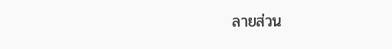ลายส่วน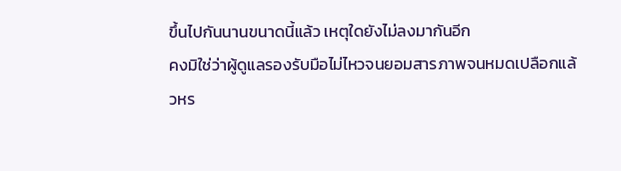ขึ้นไปกันนานขนาดนี้แล้ว เหตุใดยังไม่ลงมากันอีก
คงมิใช่ว่าผู้ดูแลรองรับมือไม่ไหวจนยอมสารภาพจนหมดเปลือกแล้วหร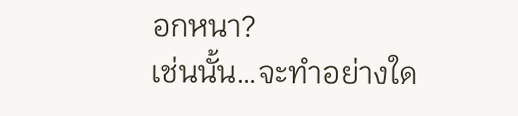อกหนา?
เช่นนั้น…จะทำอย่างใด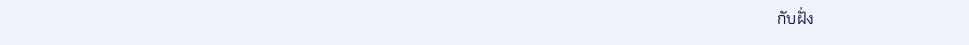กับฝั่ง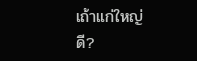เถ้าแก่ใหญ่ดี?